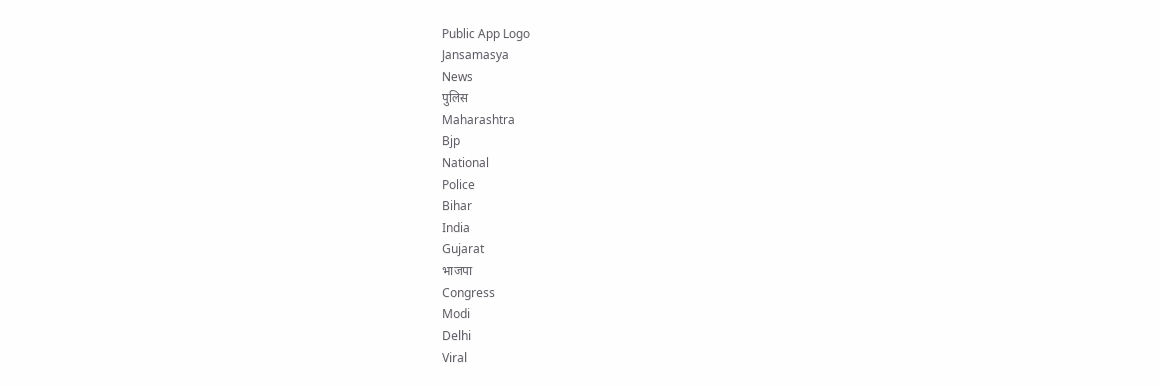Public App Logo
Jansamasya
News
पुलिस
Maharashtra
Bjp
National
Police
Bihar
India
Gujarat
भाजपा
Congress
Modi
Delhi
Viral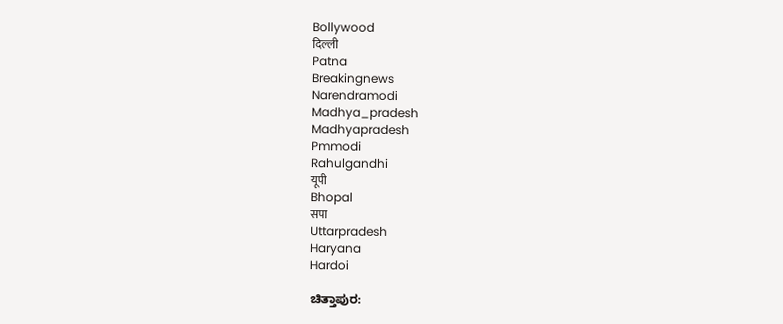Bollywood
दिल्ली
Patna
Breakingnews
Narendramodi
Madhya_pradesh
Madhyapradesh
Pmmodi
Rahulgandhi
यूपी
Bhopal
सपा
Uttarpradesh
Haryana
Hardoi

ಚಿತ್ತಾಪುರ: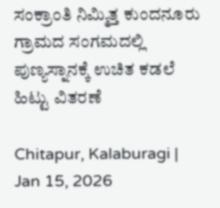ಸಂಕ್ರಾಂತಿ ನಿಮ್ಮಿತ್ತ ಕುಂದನೂರು ಗ್ರಾಮದ ಸಂಗಮದಲ್ಲಿ ಪುಣ್ಯಸ್ನಾನಕ್ಕೆ ಉಚಿತ ಕಡಲೆ ಹಿಟ್ಟು ವಿತರಣೆ

Chitapur, Kalaburagi | Jan 15, 2026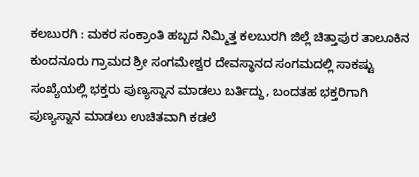ಕಲಬುರಗಿ : ಮಕರ ಸಂಕ್ರಾಂತಿ ಹಬ್ಬದ ನಿಮ್ಮಿತ್ತ ಕಲಬುರಗಿ ಜಿಲ್ಲೆ ಚಿತ್ತಾಪುರ ತಾಲೂಕಿನ ಕುಂದನೂರು ಗ್ರಾಮದ ಶ್ರೀ ಸಂಗಮೇಶ್ವರ ದೇವಸ್ಥಾನದ ಸಂಗಮದಲ್ಲಿ ಸಾಕಷ್ಟು ಸಂಖ್ಯೆಯಲ್ಲಿ ಭಕ್ತರು ಪುಣ್ಯಸ್ನಾನ ಮಾಡಲು ಬರ್ತಿದ್ದು, ಬಂದತಹ ಭಕ್ತರಿಗಾಗಿ ಪುಣ್ಯಸ್ನಾನ ಮಾಡಲು ಉಚಿತವಾಗಿ ಕಡಲೆ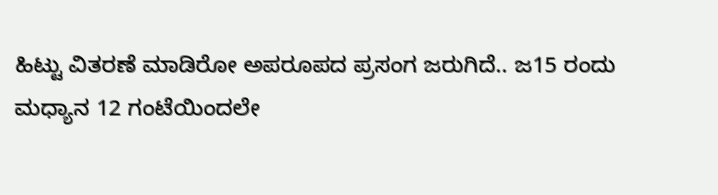ಹಿಟ್ಟು ವಿತರಣೆ ಮಾಡಿರೋ ಅಪರೂಪದ ಪ್ರಸಂಗ ಜರುಗಿದೆ.. ಜ15 ರಂದು ಮಧ್ಯಾನ 12 ಗಂಟೆಯಿಂದಲೇ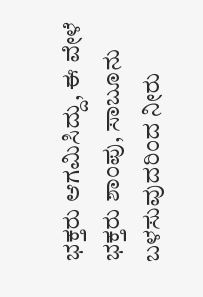ಭಕ್ತರು ಆಗಮಿಸಿದ್ದು, ಈ ವೇಳೆ ಭಕ್ತರು ಶಾಂಪು, ಸಾಬೂನು ಬಳಸುವುದರಿಂದ ನೀರು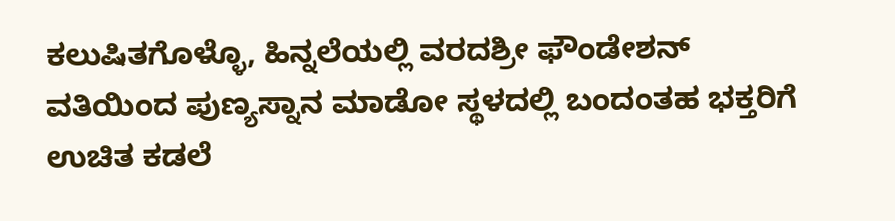ಕಲುಷಿತಗೊಳ್ಳೊ, ಹಿನ್ನಲೆಯಲ್ಲಿ ವರದಶ್ರೀ ಫೌಂಡೇಶನ್ ವತಿಯಿಂದ ಪುಣ್ಯಸ್ನಾನ ಮಾಡೋ ಸ್ಥಳದಲ್ಲಿ ಬಂದಂತಹ ಭಕ್ತರಿಗೆ ಉಚಿತ ಕಡಲೆ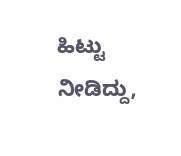ಹಿಟ್ಟು ನೀಡಿದ್ದು,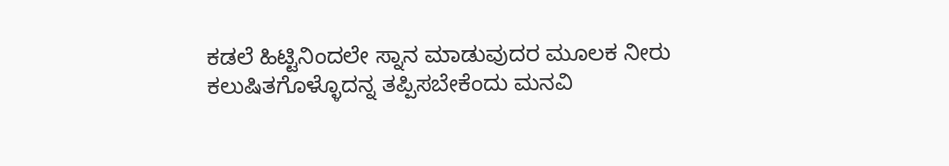ಕಡಲೆ ಹಿಟ್ಟಿನಿಂದಲೇ ಸ್ನಾನ ಮಾಡುವುದರ ಮೂಲಕ ನೀರು ಕಲುಷಿತಗೊಳ್ಳೊದನ್ನ ತಪ್ಪಿಸಬೇಕೆಂದು ಮನವಿ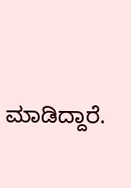ಮಾಡಿದ್ದಾರೆ.